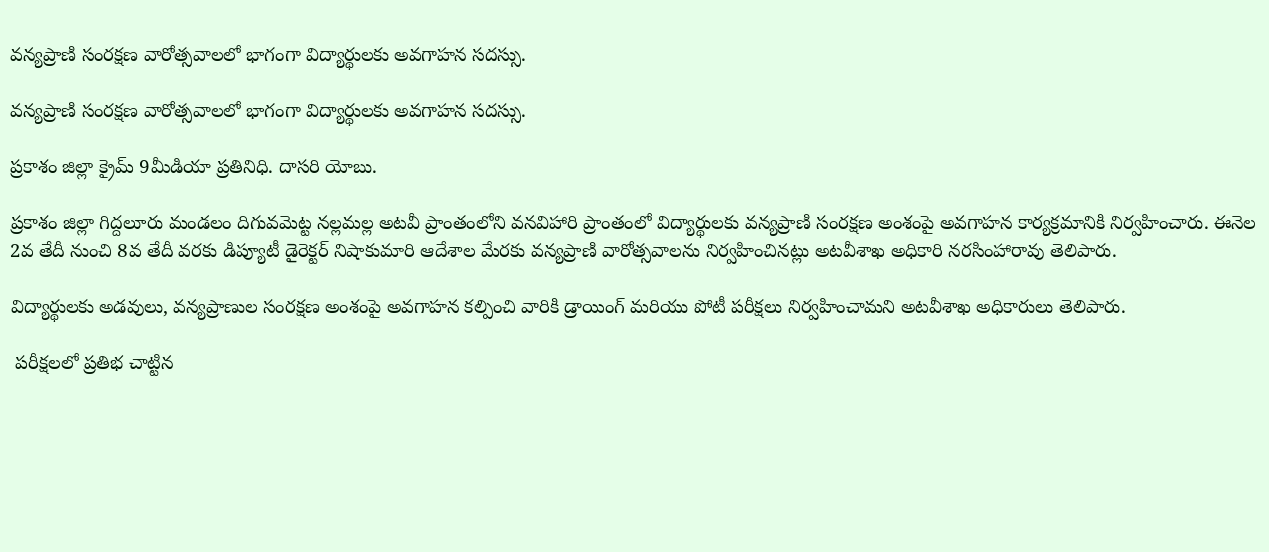వన్యప్రాణి సంరక్షణ వారోత్సవాలలో భాగంగా విద్యార్థులకు అవగాహన సదస్సు.

వన్యప్రాణి సంరక్షణ వారోత్సవాలలో భాగంగా విద్యార్థులకు అవగాహన సదస్సు.

ప్రకాశం జిల్లా క్రైమ్ 9మీడియా ప్రతినిధి. దాసరి యోబు.

ప్రకాశం జిల్లా గిద్దలూరు మండలం దిగువమెట్ట నల్లమల్ల అటవీ ప్రాంతంలోని వనవిహారి ప్రాంతంలో విద్యార్థులకు వన్యప్రాణి సంరక్షణ అంశంపై అవగాహన కార్యక్రమానికి నిర్వహించారు. ఈనెల 2వ తేదీ నుంచి 8వ తేదీ వరకు డిప్యూటీ డైరెక్టర్ నిషాకుమారి ఆదేశాల మేరకు వన్యప్రాణి వారోత్సవాలను నిర్వహించినట్లు అటవీశాఖ అధికారి నరసింహారావు తెలిపారు.

విద్యార్థులకు అడవులు, వన్యప్రాణుల సంరక్షణ అంశంపై అవగాహన కల్పించి వారికి డ్రాయింగ్ మరియు పోటీ పరీక్షలు నిర్వహించామని అటవీశాఖ అధికారులు తెలిపారు.

 పరీక్షలలో ప్రతిభ చాట్టిన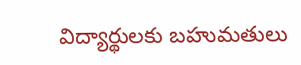విద్యార్థులకు బహుమతులు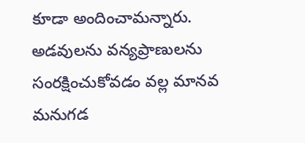కూడా అందించామన్నారు. అడవులను వన్యప్రాణులను సంరక్షించుకోవడం వల్ల మానవ మనుగడ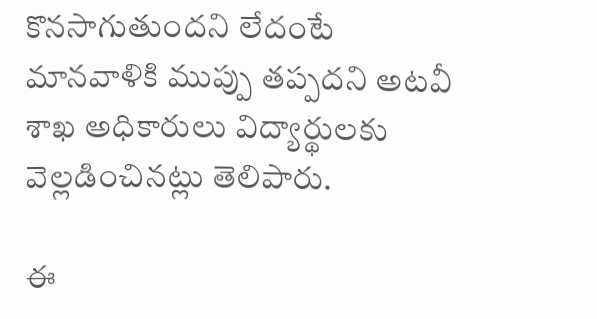కొనసాగుతుందని లేదంటే మానవాళికి ముప్పు తప్పదని అటవీ శాఖ అధికారులు విద్యార్థులకు వెల్లడించినట్లు తెలిపారు.

ఈ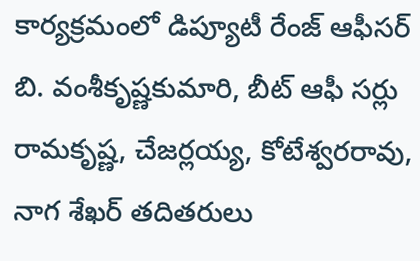కార్యక్రమంలో డిప్యూటీ రేంజ్ ఆఫీసర్ బి. వంశీకృష్ణకుమారి, బీట్ ఆఫీ సర్లు రామకృష్ణ, చేజర్లయ్య, కోటేశ్వరరావు, నాగ శేఖర్ తదితరులు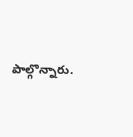పాల్గొన్నారు.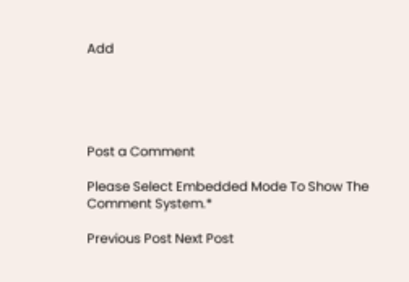Add





Post a Comment

Please Select Embedded Mode To Show The Comment System.*

Previous Post Next Post